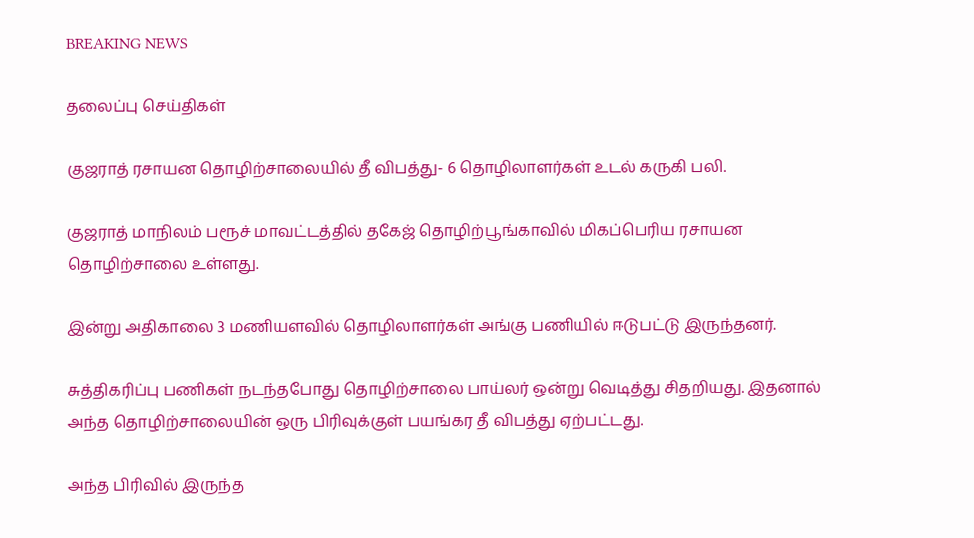BREAKING NEWS

தலைப்பு செய்திகள்

குஜராத் ரசாயன தொழிற்சாலையில் தீ விபத்து- 6 தொழிலாளர்கள் உடல் கருகி பலி.

குஜராத் மாநிலம் பரூச் மாவட்டத்தில் தகேஜ் தொழிற்பூங்காவில் மிகப்பெரிய ரசாயன தொழிற்சாலை உள்ளது.

இன்று அதிகாலை 3 மணியளவில் தொழிலாளர்கள் அங்கு பணியில் ஈடுபட்டு இருந்தனர்.

சுத்திகரிப்பு பணிகள் நடந்தபோது தொழிற்சாலை பாய்லர் ஒன்று வெடித்து சிதறியது. இதனால் அந்த தொழிற்சாலையின் ஒரு பிரிவுக்குள் பயங்கர தீ விபத்து ஏற்பட்டது.

அந்த பிரிவில் இருந்த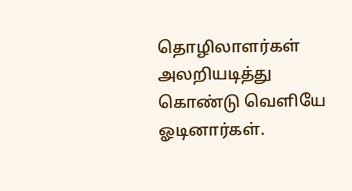தொழிலாளர்கள் அலறியடித்து கொண்டு வெளியே ஓடினார்கள்.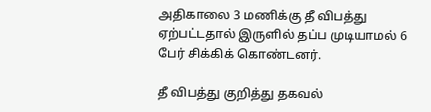அதிகாலை 3 மணிக்கு தீ விபத்து ஏற்பட்டதால் இருளில் தப்ப முடியாமல் 6 பேர் சிக்கிக் கொண்டனர்.

தீ விபத்து குறித்து தகவல்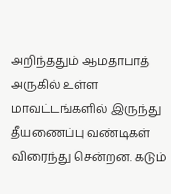அறிந்ததும் ஆமதாபாத் அருகில் உள்ள மாவட்டங்களில் இருந்து தீயணைப்பு வண்டிகள் விரைந்து சென்றன. கடும்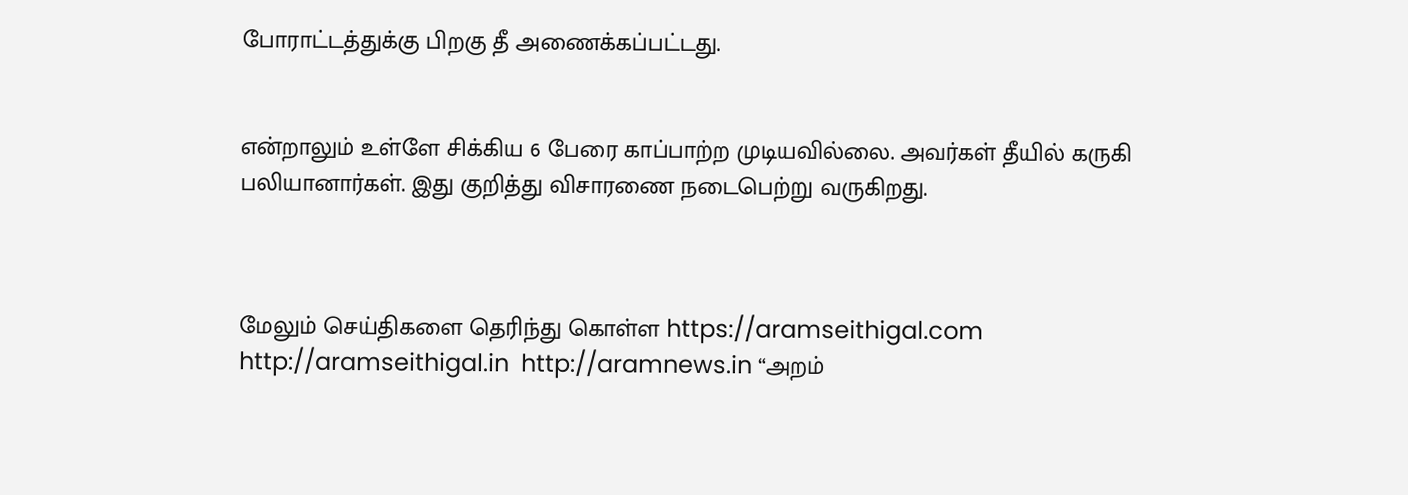போராட்டத்துக்கு பிறகு தீ அணைக்கப்பட்டது.


என்றாலும் உள்ளே சிக்கிய 6 பேரை காப்பாற்ற முடியவில்லை. அவர்கள் தீயில் கருகி பலியானார்கள். இது குறித்து விசாரணை நடைபெற்று வருகிறது.



மேலும் செய்திகளை தெரிந்து கொள்ள https://aramseithigal.com  http://aramseithigal.in  http://aramnews.in “அறம்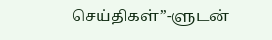செய்திகள்”-ளுடன்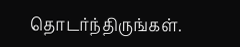தொடர்ந்திருங்கள்.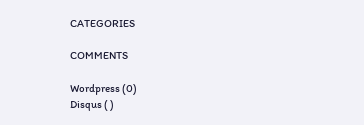CATEGORIES

COMMENTS

Wordpress (0)
Disqus ( )